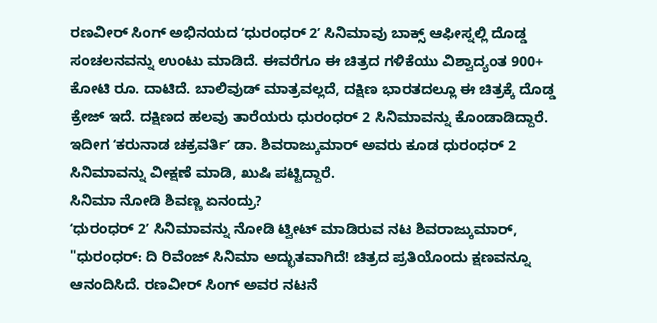ರಣವೀರ್ ಸಿಂಗ್ ಅಭಿನಯದ ʻಧುರಂಧರ್ 2ʼ ಸಿನಿಮಾವು ಬಾಕ್ಸ್ ಆಫೀಸ್ನಲ್ಲಿ ದೊಡ್ಡ ಸಂಚಲನವನ್ನು ಉಂಟು ಮಾಡಿದೆ. ಈವರೆಗೂ ಈ ಚಿತ್ರದ ಗಳಿಕೆಯು ವಿಶ್ವಾದ್ಯಂತ 900+ ಕೋಟಿ ರೂ. ದಾಟಿದೆ. ಬಾಲಿವುಡ್ ಮಾತ್ರವಲ್ಲದೆ, ದಕ್ಷಿಣ ಭಾರತದಲ್ಲೂ ಈ ಚಿತ್ರಕ್ಕೆ ದೊಡ್ಡ ಕ್ರೇಜ್ ಇದೆ. ದಕ್ಷಿಣದ ಹಲವು ತಾರೆಯರು ಧುರಂಧರ್ 2 ಸಿನಿಮಾವನ್ನು ಕೊಂಡಾಡಿದ್ದಾರೆ. ಇದೀಗ ʻಕರುನಾಡ ಚಕ್ರವರ್ತಿʼ ಡಾ. ಶಿವರಾಜ್ಕುಮಾರ್ ಅವರು ಕೂಡ ಧುರಂಧರ್ 2 ಸಿನಿಮಾವನ್ನು ವೀಕ್ಷಣೆ ಮಾಡಿ, ಖುಷಿ ಪಟ್ಟಿದ್ದಾರೆ.
ಸಿನಿಮಾ ನೋಡಿ ಶಿವಣ್ಣ ಏನಂದ್ರು?
ʻಧುರಂಧರ್ 2ʼ ಸಿನಿಮಾವನ್ನು ನೋಡಿ ಟ್ವೀಟ್ ಮಾಡಿರುವ ನಟ ಶಿವರಾಜ್ಕುಮಾರ್, "ಧುರಂಧರ್: ದಿ ರಿವೆಂಜ್ ಸಿನಿಮಾ ಅದ್ಭುತವಾಗಿದೆ! ಚಿತ್ರದ ಪ್ರತಿಯೊಂದು ಕ್ಷಣವನ್ನೂ ಆನಂದಿಸಿದೆ. ರಣವೀರ್ ಸಿಂಗ್ ಅವರ ನಟನೆ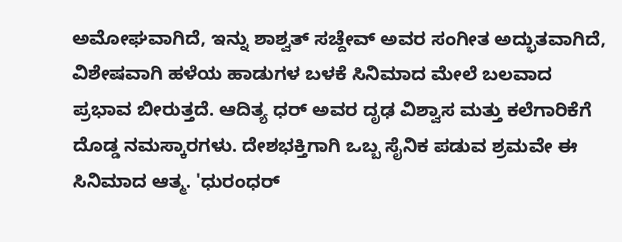ಅಮೋಘವಾಗಿದೆ, ಇನ್ನು ಶಾಶ್ವತ್ ಸಚ್ದೇವ್ ಅವರ ಸಂಗೀತ ಅದ್ಭುತವಾಗಿದೆ, ವಿಶೇಷವಾಗಿ ಹಳೆಯ ಹಾಡುಗಳ ಬಳಕೆ ಸಿನಿಮಾದ ಮೇಲೆ ಬಲವಾದ ಪ್ರಭಾವ ಬೀರುತ್ತದೆ. ಆದಿತ್ಯ ಧರ್ ಅವರ ದೃಢ ವಿಶ್ವಾಸ ಮತ್ತು ಕಲೆಗಾರಿಕೆಗೆ ದೊಡ್ಡ ನಮಸ್ಕಾರಗಳು. ದೇಶಭಕ್ತಿಗಾಗಿ ಒಬ್ಬ ಸೈನಿಕ ಪಡುವ ಶ್ರಮವೇ ಈ ಸಿನಿಮಾದ ಆತ್ಮ. 'ಧುರಂಧರ್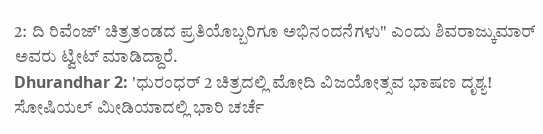2: ದಿ ರಿವೆಂಜ್' ಚಿತ್ರತಂಡದ ಪ್ರತಿಯೊಬ್ಬರಿಗೂ ಅಭಿನಂದನೆಗಳು" ಎಂದು ಶಿವರಾಜ್ಕುಮಾರ್ ಅವರು ಟ್ವೀಟ್ ಮಾಡಿದ್ದಾರೆ.
Dhurandhar 2: 'ಧುರಂಧರ್ 2 ಚಿತ್ರದಲ್ಲಿ ಮೋದಿ ವಿಜಯೋತ್ಸವ ಭಾಷಣ ದೃಶ್ಯ! ಸೋಷಿಯಲ್ ಮೀಡಿಯಾದಲ್ಲಿ ಭಾರಿ ಚರ್ಚೆ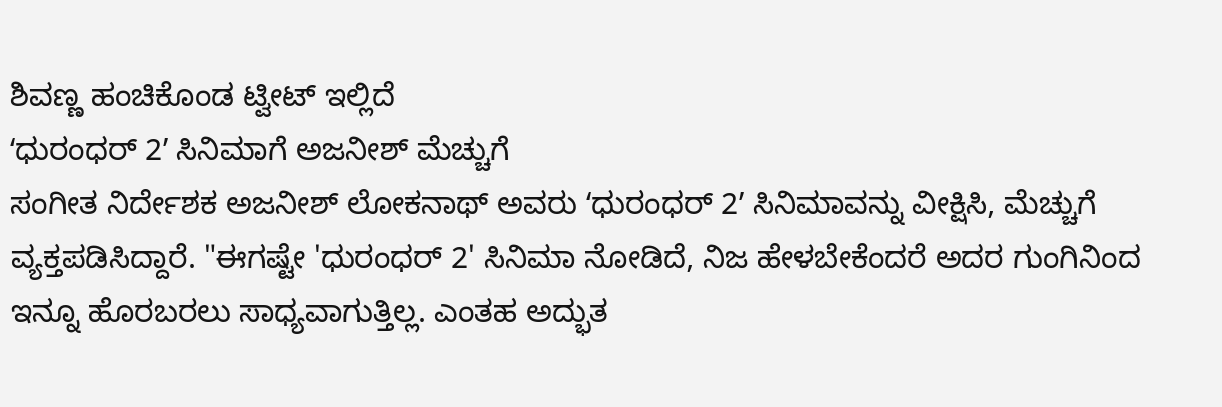ಶಿವಣ್ಣ ಹಂಚಿಕೊಂಡ ಟ್ವೀಟ್ ಇಲ್ಲಿದೆ
ʻಧುರಂಧರ್ 2ʼ ಸಿನಿಮಾಗೆ ಅಜನೀಶ್ ಮೆಚ್ಚುಗೆ
ಸಂಗೀತ ನಿರ್ದೇಶಕ ಅಜನೀಶ್ ಲೋಕನಾಥ್ ಅವರು ʻಧುರಂಧರ್ 2ʼ ಸಿನಿಮಾವನ್ನು ವೀಕ್ಷಿಸಿ, ಮೆಚ್ಚುಗೆ ವ್ಯಕ್ತಪಡಿಸಿದ್ದಾರೆ. "ಈಗಷ್ಟೇ 'ಧುರಂಧರ್ 2' ಸಿನಿಮಾ ನೋಡಿದೆ, ನಿಜ ಹೇಳಬೇಕೆಂದರೆ ಅದರ ಗುಂಗಿನಿಂದ ಇನ್ನೂ ಹೊರಬರಲು ಸಾಧ್ಯವಾಗುತ್ತಿಲ್ಲ. ಎಂತಹ ಅದ್ಭುತ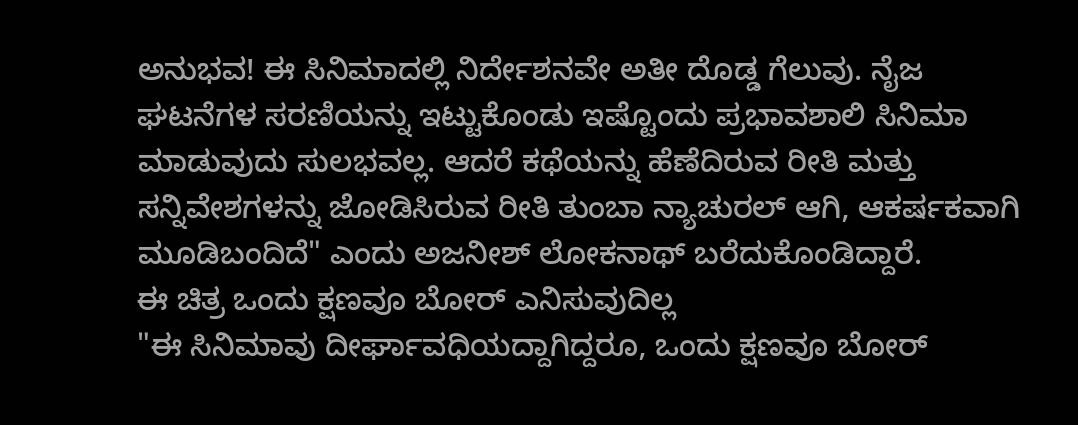ಅನುಭವ! ಈ ಸಿನಿಮಾದಲ್ಲಿ ನಿರ್ದೇಶನವೇ ಅತೀ ದೊಡ್ಡ ಗೆಲುವು. ನೈಜ ಘಟನೆಗಳ ಸರಣಿಯನ್ನು ಇಟ್ಟುಕೊಂಡು ಇಷ್ಟೊಂದು ಪ್ರಭಾವಶಾಲಿ ಸಿನಿಮಾ ಮಾಡುವುದು ಸುಲಭವಲ್ಲ. ಆದರೆ ಕಥೆಯನ್ನು ಹೆಣೆದಿರುವ ರೀತಿ ಮತ್ತು ಸನ್ನಿವೇಶಗಳನ್ನು ಜೋಡಿಸಿರುವ ರೀತಿ ತುಂಬಾ ನ್ಯಾಚುರಲ್ ಆಗಿ, ಆಕರ್ಷಕವಾಗಿ ಮೂಡಿಬಂದಿದೆ" ಎಂದು ಅಜನೀಶ್ ಲೋಕನಾಥ್ ಬರೆದುಕೊಂಡಿದ್ದಾರೆ.
ಈ ಚಿತ್ರ ಒಂದು ಕ್ಷಣವೂ ಬೋರ್ ಎನಿಸುವುದಿಲ್ಲ
"ಈ ಸಿನಿಮಾವು ದೀರ್ಘಾವಧಿಯದ್ದಾಗಿದ್ದರೂ, ಒಂದು ಕ್ಷಣವೂ ಬೋರ್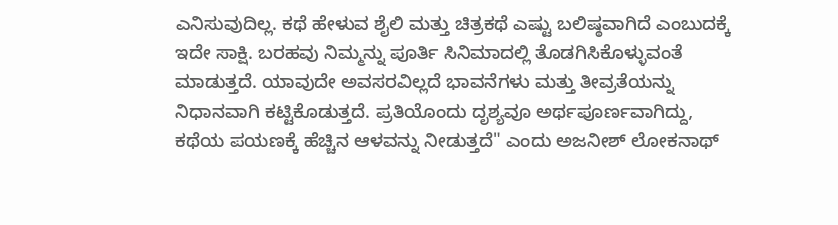ಎನಿಸುವುದಿಲ್ಲ. ಕಥೆ ಹೇಳುವ ಶೈಲಿ ಮತ್ತು ಚಿತ್ರಕಥೆ ಎಷ್ಟು ಬಲಿಷ್ಠವಾಗಿದೆ ಎಂಬುದಕ್ಕೆ ಇದೇ ಸಾಕ್ಷಿ. ಬರಹವು ನಿಮ್ಮನ್ನು ಪೂರ್ತಿ ಸಿನಿಮಾದಲ್ಲಿ ತೊಡಗಿಸಿಕೊಳ್ಳುವಂತೆ ಮಾಡುತ್ತದೆ. ಯಾವುದೇ ಅವಸರವಿಲ್ಲದೆ ಭಾವನೆಗಳು ಮತ್ತು ತೀವ್ರತೆಯನ್ನು ನಿಧಾನವಾಗಿ ಕಟ್ಟಿಕೊಡುತ್ತದೆ. ಪ್ರತಿಯೊಂದು ದೃಶ್ಯವೂ ಅರ್ಥಪೂರ್ಣವಾಗಿದ್ದು, ಕಥೆಯ ಪಯಣಕ್ಕೆ ಹೆಚ್ಚಿನ ಆಳವನ್ನು ನೀಡುತ್ತದೆ" ಎಂದು ಅಜನೀಶ್ ಲೋಕನಾಥ್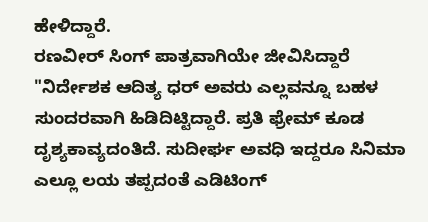ಹೇಳಿದ್ದಾರೆ.
ರಣವೀರ್ ಸಿಂಗ್ ಪಾತ್ರವಾಗಿಯೇ ಜೀವಿಸಿದ್ದಾರೆ
"ನಿರ್ದೇಶಕ ಆದಿತ್ಯ ಧರ್ ಅವರು ಎಲ್ಲವನ್ನೂ ಬಹಳ ಸುಂದರವಾಗಿ ಹಿಡಿದಿಟ್ಟಿದ್ದಾರೆ. ಪ್ರತಿ ಫ್ರೇಮ್ ಕೂಡ ದೃಶ್ಯಕಾವ್ಯದಂತಿದೆ. ಸುದೀರ್ಘ ಅವಧಿ ಇದ್ದರೂ ಸಿನಿಮಾ ಎಲ್ಲೂ ಲಯ ತಪ್ಪದಂತೆ ಎಡಿಟಿಂಗ್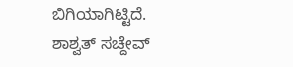ಬಿಗಿಯಾಗಿಟ್ಟಿದೆ. ಶಾಶ್ವತ್ ಸಚ್ದೇವ್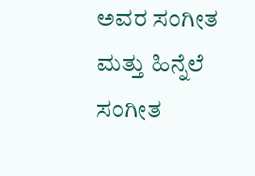ಅವರ ಸಂಗೀತ ಮತ್ತು ಹಿನ್ನೆಲೆ ಸಂಗೀತ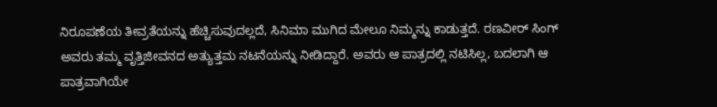ನಿರೂಪಣೆಯ ತೀವ್ರತೆಯನ್ನು ಹೆಚ್ಚಿಸುವುದಲ್ಲದೆ, ಸಿನಿಮಾ ಮುಗಿದ ಮೇಲೂ ನಿಮ್ಮನ್ನು ಕಾಡುತ್ತದೆ. ರಣವೀರ್ ಸಿಂಗ್ ಅವರು ತಮ್ಮ ವೃತ್ತಿಜೀವನದ ಅತ್ಯುತ್ತಮ ನಟನೆಯನ್ನು ನೀಡಿದ್ದಾರೆ. ಅವರು ಆ ಪಾತ್ರದಲ್ಲಿ ನಟಿಸಿಲ್ಲ, ಬದಲಾಗಿ ಆ ಪಾತ್ರವಾಗಿಯೇ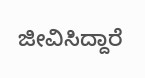ಜೀವಿಸಿದ್ದಾರೆ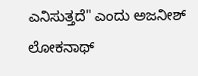ಎನಿಸುತ್ತದೆ" ಎಂದು ಅಜನೀಶ್ ಲೋಕನಾಥ್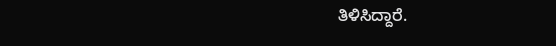ತಿಳಿಸಿದ್ದಾರೆ.